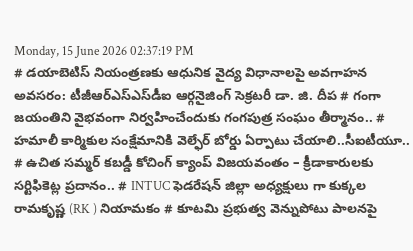Monday, 15 June 2026 02:37:19 PM
# డయాబెటిస్ నియంత్రణకు ఆధునిక వైద్య విధానాలపై అవగాహన అవసరం: టీజీఆర్‌ఎస్‌ఎస్‌డీఐ ఆర్గనైజింగ్ సెక్రటరీ డా. జి. దీప # గంగా జయంతిని వైభవంగా నిర్వహించేందుకు గంగపుత్ర సంఘం తీర్మానం.. # హమాలీ కార్మికుల సంక్షేమానికి వెల్ఫేర్ బోర్డు ఏర్పాటు చేయాలి..సీఐటీయూ.. # ఉచిత సమ్మర్ కబడ్డీ కోచింగ్ క్యాంప్ విజయవంతం – క్రీడాకారులకు సర్టిఫికెట్ల ప్రదానం.. # INTUC ఫెడరేషన్ జిల్లా అధ్యక్షులు గా కుక్కల రామకృష్ణ (RK ) నియామకం # కూటమి ప్రభుత్వ వెన్నుపోటు పాలనపై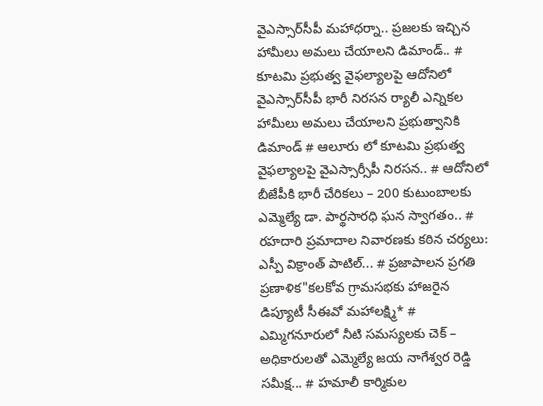వైఎస్సార్‌సీపీ మహాధర్నా.. ప్రజలకు ఇచ్చిన హామీలు అమలు చేయాలని డిమాండ్.. # కూటమి ప్రభుత్వ వైఫల్యాలపై ఆదోనిలో వైఎస్సార్‌సీపీ భారీ నిరసన ర్యాలీ ఎన్నికల హామీలు అమలు చేయాలని ప్రభుత్వానికి డిమాండ్ # ఆలూరు లో కూటమి ప్రభుత్వ వైఫల్యాలపై వైఎస్సార్సీపీ నిరసన.. # ఆదోనిలో బీజేపీకి భారీ చేరికలు – 200 కుటుంబాలకు ఎమ్మెల్యే డా. పార్థసారధి ఘన స్వాగతం.. # రహదారి ప్రమాదాల నివారణకు కఠిన చర్యలు: ఎస్పీ విక్రాంత్ పాటిల్... # ప్రజాపాలన ప్రగతి ప్రణాళిక"కలకోవ గ్రామసభకు హాజరైన డిప్యూటీ సీఈవో మహాలక్ష్మి* # ఎమ్మిగనూరులో నీటి సమస్యలకు చెక్ – అధికారులతో ఎమ్మెల్యే జయ నాగేశ్వర రెడ్డి సమీక్ష... # హమాలీ కార్మికుల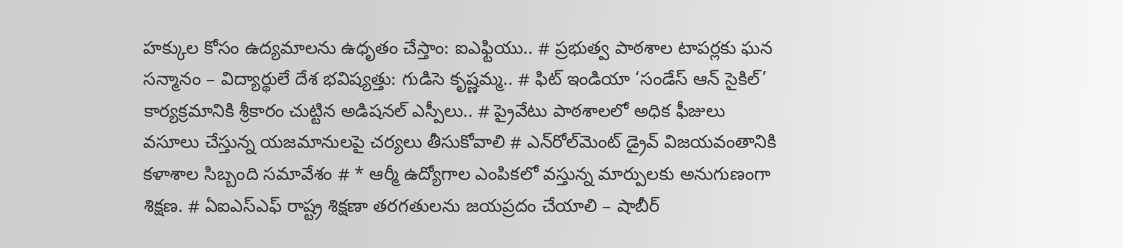హక్కుల కోసం ఉద్యమాలను ఉధృతం చేస్తాం: ఐఎఫ్టియు.. # ప్రభుత్వ పాఠశాల టాపర్లకు ఘన సన్మానం – విద్యార్థులే దేశ భవిష్యత్తు: గుడిసె కృష్ణమ్మ.. # ఫిట్ ఇండియా ‘సండేస్ ఆన్ సైకిల్’ కార్యక్రమానికి శ్రీకారం చుట్టిన అడిషనల్ ఎస్పీలు.. # ప్రైవేటు పాఠశాలలో అధిక ఫీజులు వసూలు చేస్తున్న యజమానులపై చర్యలు తీసుకోవాలి # ఎన్‌రోల్‌మెంట్ డ్రైవ్ విజయవంతానికి కళాశాల సిబ్బంది సమావేశం # * ఆర్మీ ఉద్యోగాల ఎంపికలో వస్తున్న మార్పులకు అనుగుణంగా శిక్షణ. # ఏఐఎస్ఎఫ్ రాష్ట్ర శిక్షణా తరగతులను జయప్రదం చేయాలి – షాబీర్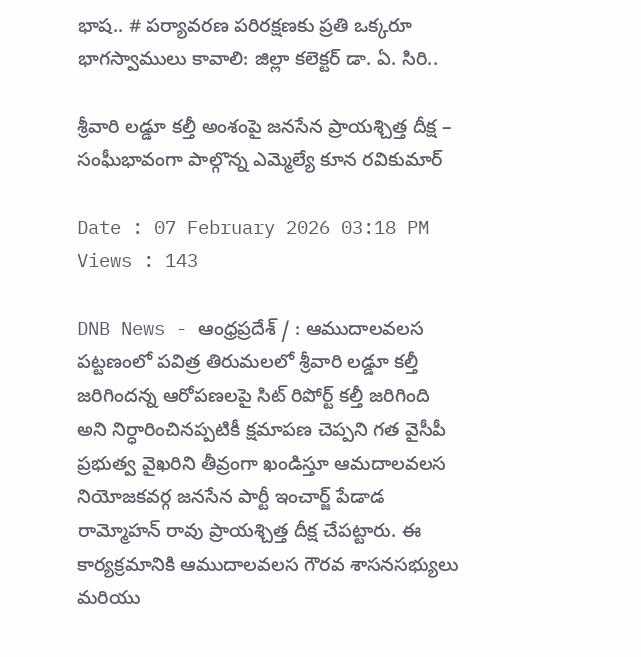భాష.. # పర్యావరణ పరిరక్షణకు ప్రతి ఒక్కరూ భాగస్వాములు కావాలి: జిల్లా కలెక్టర్ డా. ఏ. సిరి..

శ్రీవారి లడ్డూ కల్తీ అంశంపై జనసేన ప్రాయశ్చిత్త దీక్ష – సంఘీభావంగా పాల్గొన్న ఎమ్మెల్యే కూన రవికుమార్

Date : 07 February 2026 03:18 PM Views : 143

DNB News - ఆంధ్రప్రదేశ్ / : ఆముదాలవలస పట్టణంలో పవిత్ర తిరుమలలో శ్రీవారి లడ్డూ కల్తీ జరిగిందన్న ఆరోపణలపై సిట్ రిపోర్ట్ కల్తీ జరిగింది అని నిర్ధారించినప్పటికీ క్షమాపణ చెప్పని గత వైసీపీ ప్రభుత్వ వైఖరిని తీవ్రంగా ఖండిస్తూ ఆమదాలవలస నియోజకవర్గ జనసేన పార్టీ ఇంచార్జ్ పేడాడ రామ్మోహన్ రావు ప్రాయశ్చిత్త దీక్ష చేపట్టారు. ఈ కార్యక్రమానికి ఆముదాలవలస గౌరవ శాసనసభ్యులు మరియు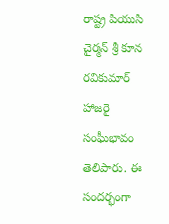రాష్ట్ర పియుసి చైర్మన్ శ్రీ కూన రవికుమార్ హాజరై సంఘీభావం తెలిపారు. ఈ సందర్భంగా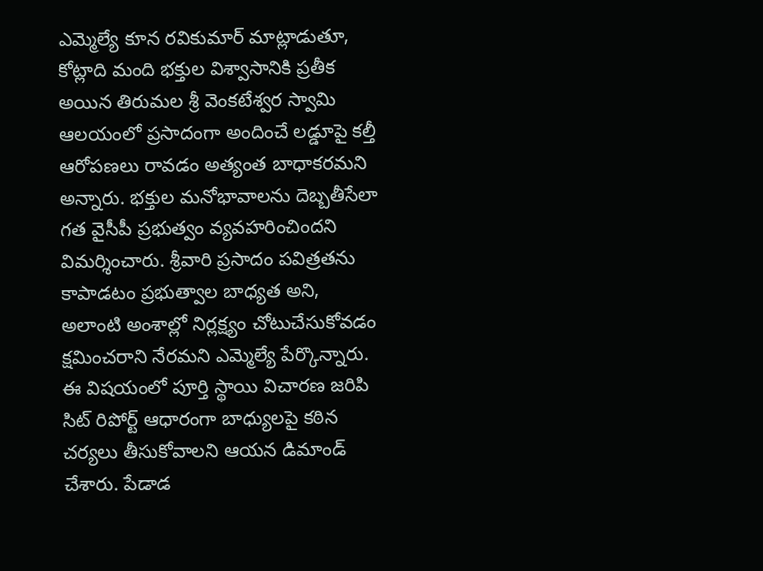ఎమ్మెల్యే కూన రవికుమార్ మాట్లాడుతూ, కోట్లాది మంది భక్తుల విశ్వాసానికి ప్రతీక అయిన తిరుమల శ్రీ వెంకటేశ్వర స్వామి ఆలయంలో ప్రసాదంగా అందించే లడ్డూపై కల్తీ ఆరోపణలు రావడం అత్యంత బాధాకరమని అన్నారు. భక్తుల మనోభావాలను దెబ్బతీసేలా గత వైసీపీ ప్రభుత్వం వ్యవహరించిందని విమర్శించారు. శ్రీవారి ప్రసాదం పవిత్రతను కాపాడటం ప్రభుత్వాల బాధ్యత అని, అలాంటి అంశాల్లో నిర్లక్ష్యం చోటుచేసుకోవడం క్షమించరాని నేరమని ఎమ్మెల్యే పేర్కొన్నారు. ఈ విషయంలో పూర్తి స్థాయి విచారణ జరిపి సిట్ రిపోర్ట్ ఆధారంగా బాధ్యులపై కఠిన చర్యలు తీసుకోవాలని ఆయన డిమాండ్ చేశారు. పేడాడ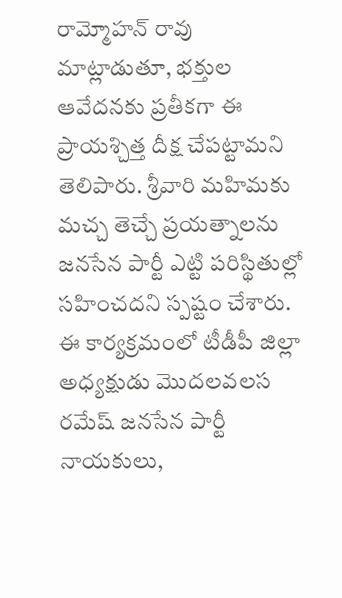రామ్మోహన్ రావు మాట్లాడుతూ, భక్తుల ఆవేదనకు ప్రతీకగా ఈ ప్రాయశ్చిత్త దీక్ష చేపట్టామని తెలిపారు. శ్రీవారి మహిమకు మచ్చ తెచ్చే ప్రయత్నాలను జనసేన పార్టీ ఎట్టి పరిస్థితుల్లో సహించదని స్పష్టం చేశారు. ఈ కార్యక్రమంలో టీడీపీ జిల్లా అధ్యక్షుడు మొదలవలస రమేష్ జనసేన పార్టీ నాయకులు,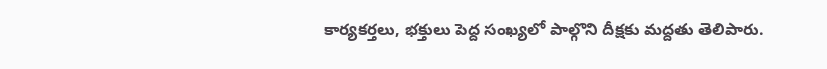కార్యకర్తలు, భక్తులు పెద్ద సంఖ్యలో పాల్గొని దీక్షకు మద్దతు తెలిపారు.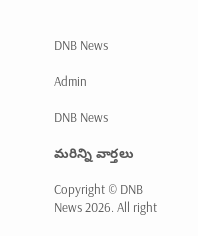DNB News

Admin

DNB News

మరిన్ని వార్తలు

Copyright © DNB News 2026. All right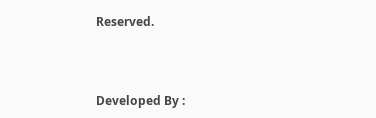Reserved.



Developed By :